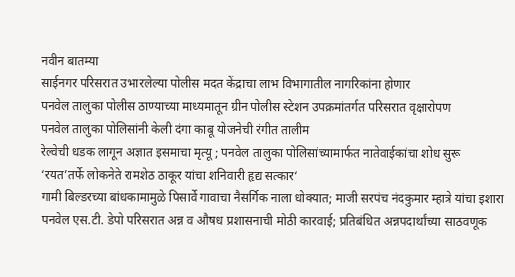नवीन बातम्या
साईनगर परिसरात उभारलेल्या पोलीस मदत केंद्राचा लाभ विभागातील नागरिकांना होणार
पनवेल तालुका पोलीस ठाण्याच्या माध्यमातून ग्रीन पोलीस स्टेशन उपक्रमांतर्गत परिसरात वृक्षारोपण
पनवेल तालुका पोलिसांनी केली दंगा काबू योजनेची रंगीत तालीम
रेल्वेची धडक लागून अज्ञात इसमाचा मृत्यू ; पनवेल तालुका पोलिसांच्यामार्फत नातेवाईकांचा शोध सुरू
‘रयत’तर्फे लोकनेते रामशेठ ठाकूर यांचा शनिवारी हृद्य सत्कार‘
गामी बिल्डरच्या बांधकामामुळे पिसार्वे गावाचा नैसर्गिक नाला धोक्यात; माजी सरपंच नंदकुमार म्हात्रे यांचा इशारा
पनवेल एस.टी. डेपो परिसरात अन्न व औषध प्रशासनाची मोठी कारवाई; प्रतिबंधित अन्नपदार्थांच्या साठवणूक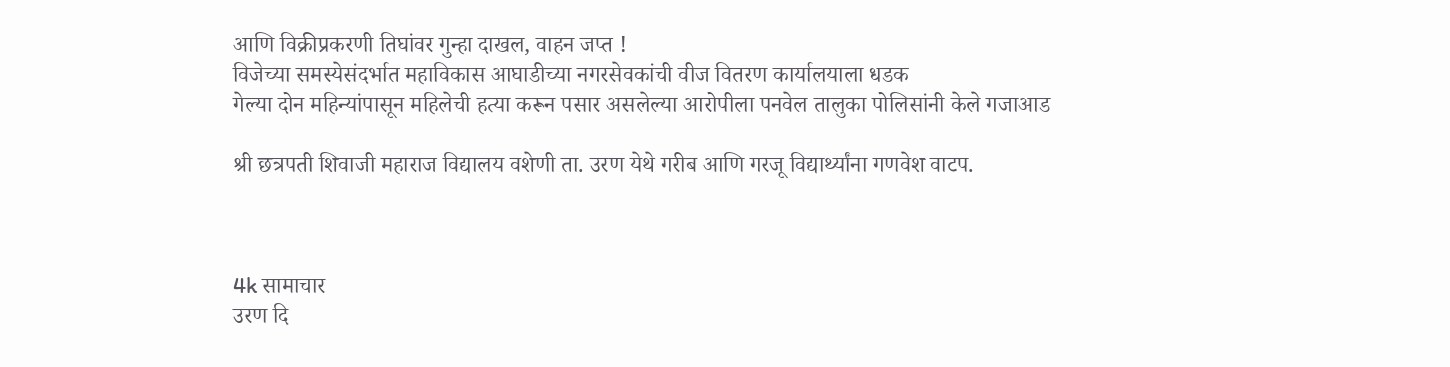आणि विक्रीप्रकरणी तिघांवर गुन्हा दाखल, वाहन जप्त !
विजेच्या समस्येसंदर्भात महाविकास आघाडीच्या नगरसेवकांची वीज वितरण कार्यालयाला धडक
गेल्या दोन महिन्यांपासून महिलेची हत्या करून पसार असलेल्या आरोपीला पनवेल तालुका पोलिसांनी केले गजाआड

श्री छत्रपती शिवाजी महाराज विद्यालय वशेणी ता. उरण येथे गरीब आणि गरजू विद्यार्थ्यांना गणवेश वाटप.



4k सामाचार
उरण दि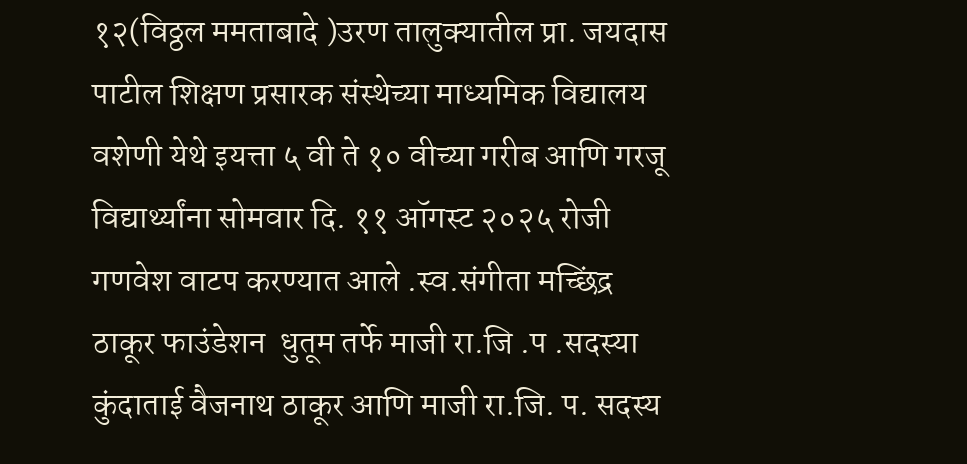१२(विठ्ठल ममताबादे )उरण तालुक्यातील प्रा. जयदास पाटील शिक्षण प्रसारक संस्थेच्या माध्यमिक विद्यालय वशेणी येथे इयत्ता ५ वी ते १० वीच्या गरीब आणि गरजू विद्यार्थ्यांना सोमवार दि. ११ ऑगस्ट २०२५ रोजी  गणवेश वाटप करण्यात आले .स्व.संगीता मच्छिंद्र ठाकूर फाउंडेशन  धुतूम तर्फे माजी रा.जि .प .सदस्या कुंदाताई वैजनाथ ठाकूर आणि माजी रा.जि. प. सदस्य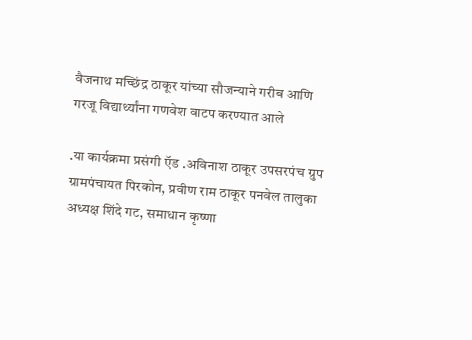वैजनाथ मच्छिंद्र ठाकूर यांच्या सौजन्याने गरीब आणि गरजू विद्यार्थ्यांना गणवेश वाटप करण्यात आले

.या कार्यक्रमा प्रसंगी ऍड .अविनाश ठाकूर उपसरपंच ग्रुप ग्रामपंचायत पिरकोन, प्रवीण राम ठाकूर पनवेल तालुका अध्यक्ष शिंदे गट, समाधान कृष्णा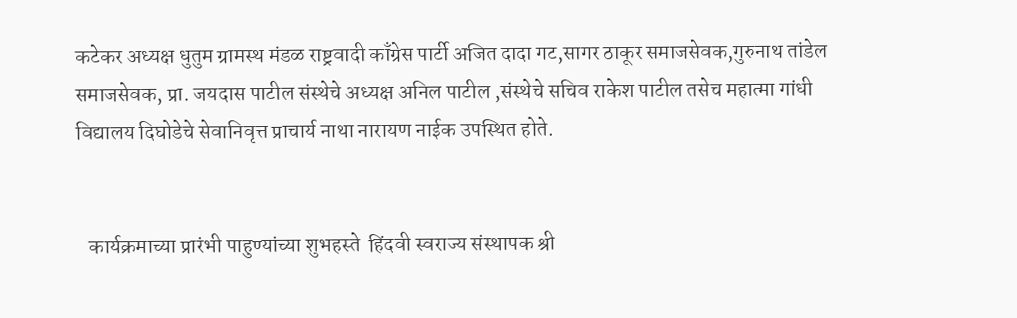कटेकर अध्यक्ष धुतुम ग्रामस्थ मंडळ राष्ट्रवादी काँग्रेस पार्टी अजित दादा गट,सागर ठाकूर समाजसेवक,गुरुनाथ तांडेल समाजसेवक, प्रा. जयदास पाटील संस्थेचे अध्यक्ष अनिल पाटील ,संस्थेचे सचिव राकेश पाटील तसेच महात्मा गांधी विद्यालय दिघोडेचे सेवानिवृत्त प्राचार्य नाथा नारायण नाईक उपस्थित होते.


   कार्यक्रमाच्या प्रारंभी पाहुण्यांच्या शुभहस्ते  हिंदवी स्वराज्य संस्थापक श्री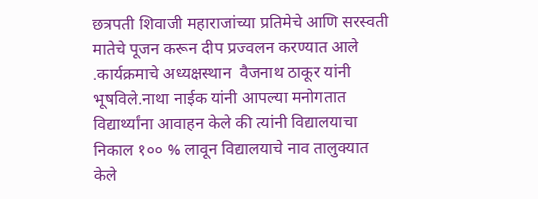छत्रपती शिवाजी महाराजांच्या प्रतिमेचे आणि सरस्वती मातेचे पूजन करून दीप प्रज्वलन करण्यात आले .कार्यक्रमाचे अध्यक्षस्थान  वैजनाथ ठाकूर यांनी भूषविले.नाथा नाईक यांनी आपल्या मनोगतात विद्यार्थ्यांना आवाहन केले की त्यांनी विद्यालयाचा निकाल १०० % लावून विद्यालयाचे नाव तालुक्यात केले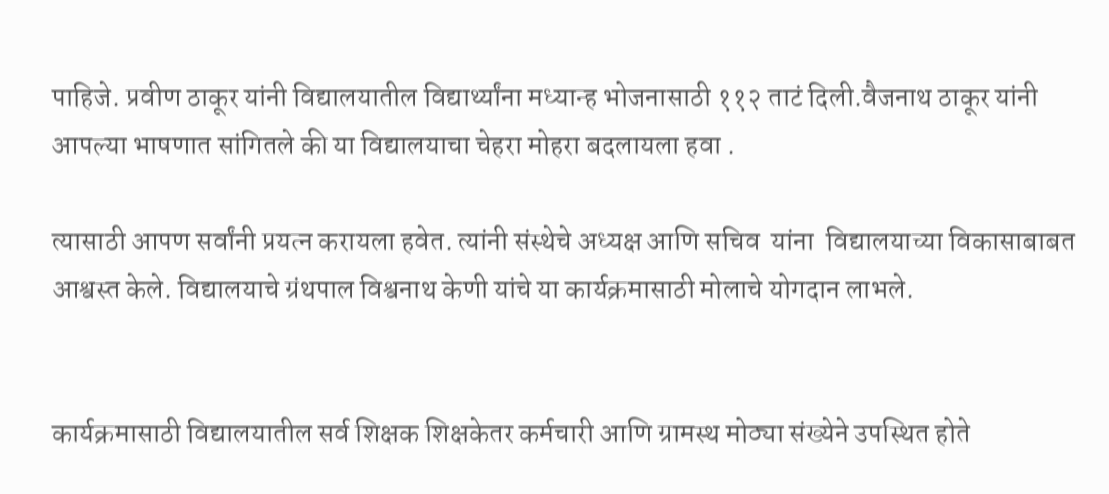पाहिजे. प्रवीण ठाकूर यांनी विद्यालयातील विद्यार्थ्यांना मध्यान्ह भोजनासाठी ११२ ताटं दिली.वैजनाथ ठाकूर यांनी आपल्या भाषणात सांगितले की या विद्यालयाचा चेहरा मोहरा बदलायला हवा .

त्यासाठी आपण सर्वांनी प्रयत्न करायला हवेत. त्यांनी संस्थेचे अध्यक्ष आणि सचिव  यांना  विद्यालयाच्या विकासाबाबत आश्वस्त केले. विद्यालयाचे ग्रंथपाल विश्वनाथ केणी यांचे या कार्यक्रमासाठी मोलाचे योगदान लाभले.


कार्यक्रमासाठी विद्यालयातील सर्व शिक्षक शिक्षकेतर कर्मचारी आणि ग्रामस्थ मोठ्या संख्येने उपस्थित होते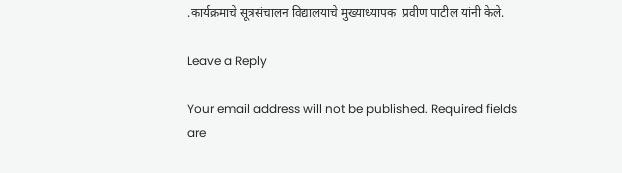.कार्यक्रमाचे सूत्रसंचालन विद्यालयाचे मुख्याध्यापक  प्रवीण पाटील यांनी केले.

Leave a Reply

Your email address will not be published. Required fields are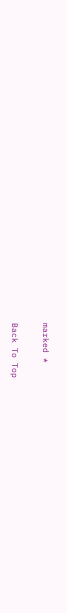marked *

Back To Top